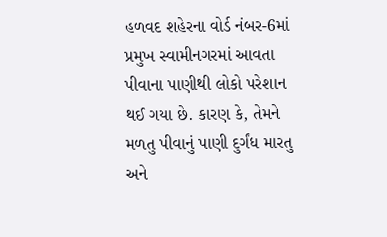હળવદ શહેરના વોર્ડ નંબર-6માં પ્રમુખ સ્વામીનગરમાં આવતા પીવાના પાણીથી લોકો પરેશાન થઈ ગયા છે. કારણ કે, તેમને મળતુ પીવાનું પાણી દુર્ગંધ મારતુ અને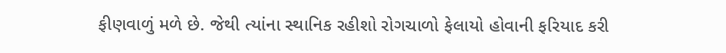ફીણવાળું મળે છે. જેથી ત્યાંના સ્થાનિક રહીશો રોગચાળો ફેલાયો હોવાની ફરિયાદ કરી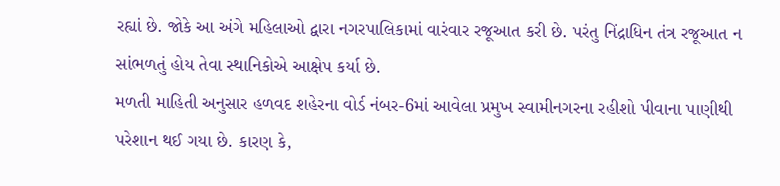રહ્યાં છે. જોકે આ અંગે મહિલાઓ દ્વારા નગરપાલિકામાં વારંવાર રજૂઆત કરી છે. પરંતુ નિંદ્રાધિન તંત્ર રજૂઆત ન સાંભળતું હોય તેવા સ્થાનિકોએ આક્ષેપ કર્યા છે.
મળતી માહિતી અનુસાર હળવદ શહેરના વોર્ડ નંબર-6માં આવેલા પ્રમુખ સ્વામીનગરના રહીશો પીવાના પાણીથી પરેશાન થઈ ગયા છે. કારણ કે,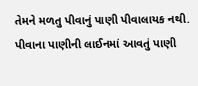તેમને મળતુ પીવાનું પાણી પીવાલાયક નથી. પીવાના પાણીની લાઈનમાં આવતું પાણી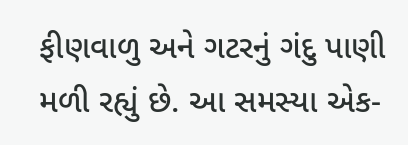ફીણવાળુ અને ગટરનું ગંદુ પાણી મળી રહ્યું છે. આ સમસ્યા એક-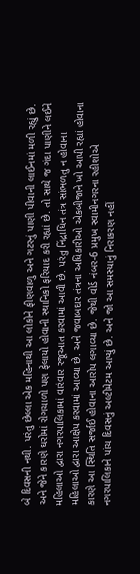બે દિવસની નથી. પરંતુ છેલ્લા એક મહિનાથી આ લોકોને ફીણવાળુ અને ગટરનું પાણી પીવાની લાઈનમાં મળી રહ્યું છે. અને જેને કારણે ઘરોમાં રોગચાળો પણ ફેલાયો હોવાની સ્થાનિકો ફરિયાદ કરી રહ્યાં છે. તો સાથે જ ગંદા પાણીને લઈને મહિલાઓ દ્વારા નગરપાલિકામાં વારંવાર રજૂઆત કરવામાં આવી છે. પરંતુ નિંદ્રાધિન તંત્ર સાંભળતુ ન હોવાના મહિલાઓ દ્વારા આક્ષેપ કરવામાં આવ્યા છે. અને જવાબદાર તંત્રના અધિકારીઓ એકબીજાને ખો આપી રહ્યાં હોવાના કારણે આ સ્થિતિ સર્જાઈ હોવાના આરોપ લગાવ્યા છે. જેથી વોર્ડ નંબર-6 પ્રમુખ સ્વામીનગરના રહીશોએ નગરપાલિકાને પાંચ દિવસનું અલ્ટીમેટમ આપ્યું છે. અને જો આ સમસ્યાનું નિરાકરણ નહીં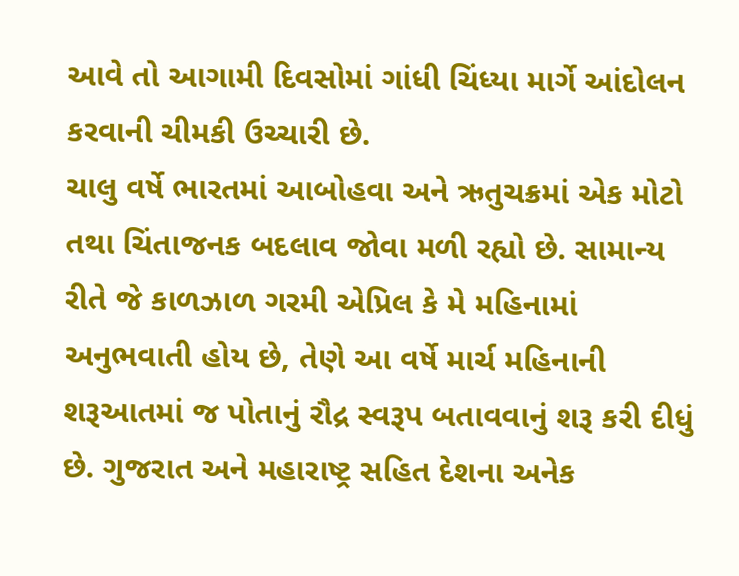આવે તો આગામી દિવસોમાં ગાંધી ચિંધ્યા માર્ગે આંદોલન કરવાની ચીમકી ઉચ્ચારી છે.
ચાલુ વર્ષે ભારતમાં આબોહવા અને ઋતુચક્રમાં એક મોટો તથા ચિંતાજનક બદલાવ જોવા મળી રહ્યો છે. સામાન્ય રીતે જે કાળઝાળ ગરમી એપ્રિલ કે મે મહિનામાં અનુભવાતી હોય છે, તેણે આ વર્ષે માર્ચ મહિનાની શરૂઆતમાં જ પોતાનું રૌદ્ર સ્વરૂપ બતાવવાનું શરૂ કરી દીધું છે. ગુજરાત અને મહારાષ્ટ્ર સહિત દેશના અનેક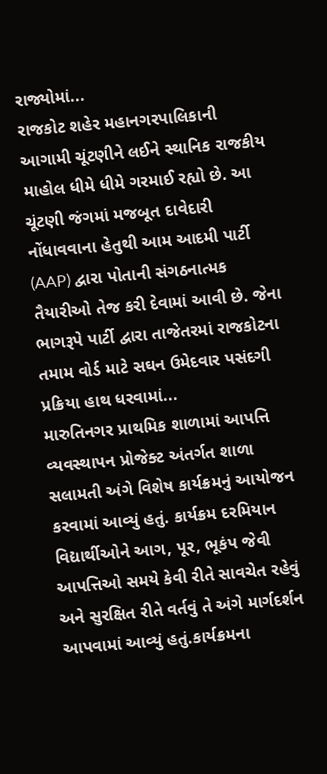રાજ્યોમાં...
રાજકોટ શહેર મહાનગરપાલિકાની આગામી ચૂંટણીને લઈને સ્થાનિક રાજકીય માહોલ ધીમે ધીમે ગરમાઈ રહ્યો છે. આ ચૂંટણી જંગમાં મજબૂત દાવેદારી નોંધાવવાના હેતુથી આમ આદમી પાર્ટી (AAP) દ્વારા પોતાની સંગઠનાત્મક તૈયારીઓ તેજ કરી દેવામાં આવી છે. જેના ભાગરૂપે પાર્ટી દ્વારા તાજેતરમાં રાજકોટના તમામ વોર્ડ માટે સઘન ઉમેદવાર પસંદગી પ્રક્રિયા હાથ ધરવામાં...
મારુતિનગર પ્રાથમિક શાળામાં આપત્તિ વ્યવસ્થાપન પ્રોજેક્ટ અંતર્ગત શાળા સલામતી અંગે વિશેષ કાર્યક્રમનું આયોજન કરવામાં આવ્યું હતું. કાર્યક્રમ દરમિયાન વિદ્યાર્થીઓને આગ, પૂર, ભૂકંપ જેવી આપત્તિઓ સમયે કેવી રીતે સાવચેત રહેવું અને સુરક્ષિત રીતે વર્તવું તે અંગે માર્ગદર્શન આપવામાં આવ્યું હતું.કાર્યક્રમના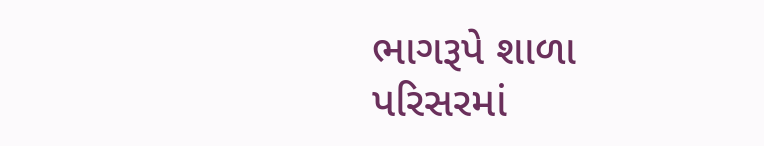ભાગરૂપે શાળા પરિસરમાં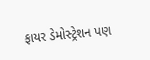ફાયર ડેમોસ્ટ્રેશન પણ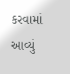કરવામાં આવ્યું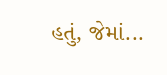હતું, જેમાં...